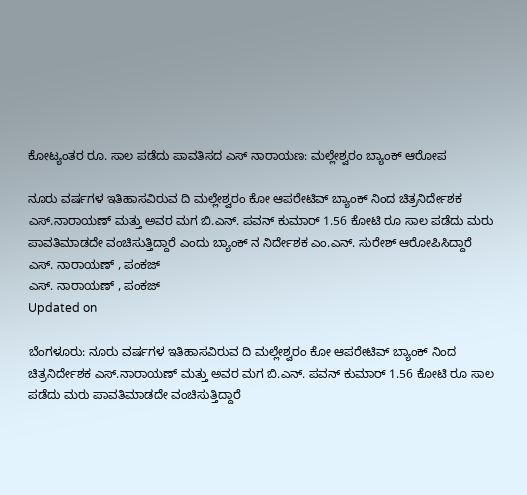ಕೋಟ್ಯಂತರ ರೂ. ಸಾಲ ಪಡೆದು ಪಾವತಿಸದ ಎಸ್ ನಾರಾಯಣ: ಮಲ್ಲೇಶ್ವರಂ ಬ್ಯಾಂಕ್ ಆರೋಪ

ನೂರು ವರ್ಷಗಳ ಇತಿಹಾಸವಿರುವ ದಿ ಮಲ್ಲೇಶ್ವರಂ ಕೋ ಆಪರೇಟಿವ್ ಬ್ಯಾಂಕ್ ನಿಂದ ಚಿತ್ರನಿರ್ದೇಶಕ ಎಸ್.ನಾರಾಯಣ್ ಮತ್ತು ಅವರ ಮಗ ಬಿ.ಎನ್. ಪವನ್ ಕುಮಾರ್ 1.56 ಕೋಟಿ ರೂ ಸಾಲ ಪಡೆದು ಮರು ಪಾವತಿಮಾಡದೇ ವಂಚಿಸುತ್ತಿದ್ದಾರೆ ಎಂದು ಬ್ಯಾಂಕ್ ನ ನಿರ್ದೇಶಕ ಎಂ.ಎನ್. ಸುರೇಶ್ ಆರೋಪಿಸಿದ್ದಾರೆ
ಎಸ್. ನಾರಾಯಣ್ , ಪಂಕಜ್
ಎಸ್. ನಾರಾಯಣ್ , ಪಂಕಜ್
Updated on

ಬೆಂಗಳೂರು: ನೂರು ವರ್ಷಗಳ ಇತಿಹಾಸವಿರುವ ದಿ ಮಲ್ಲೇಶ್ವರಂ ಕೋ ಆಪರೇಟಿವ್ ಬ್ಯಾಂಕ್ ನಿಂದ ಚಿತ್ರನಿರ್ದೇಶಕ ಎಸ್.ನಾರಾಯಣ್ ಮತ್ತು ಅವರ ಮಗ ಬಿ.ಎನ್. ಪವನ್ ಕುಮಾರ್ 1.56 ಕೋಟಿ ರೂ ಸಾಲ ಪಡೆದು ಮರು ಪಾವತಿಮಾಡದೇ ವಂಚಿಸುತ್ತಿದ್ದಾರೆ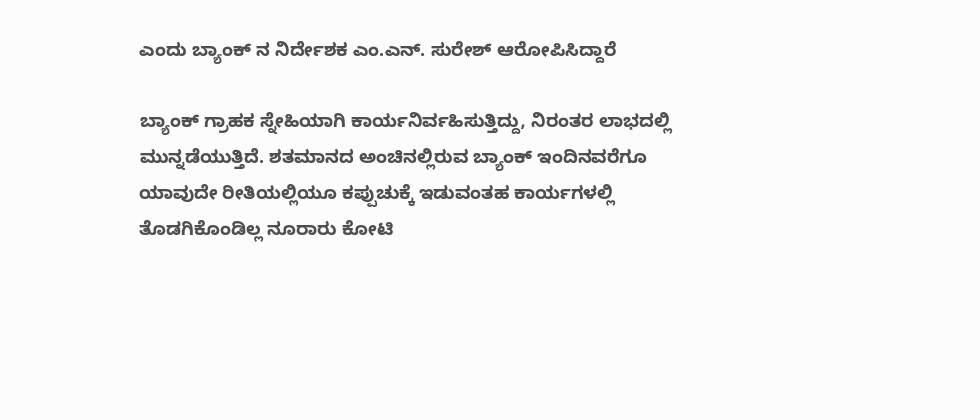ಎಂದು ಬ್ಯಾಂಕ್ ನ ನಿರ್ದೇಶಕ ಎಂ.ಎನ್. ಸುರೇಶ್ ಆರೋಪಿಸಿದ್ದಾರೆ

ಬ್ಯಾಂಕ್ ಗ್ರಾಹಕ ಸ್ನೇಹಿಯಾಗಿ ಕಾರ್ಯನಿರ್ವಹಿಸುತ್ತಿದ್ದು, ನಿರಂತರ ಲಾಭದಲ್ಲಿ ಮುನ್ನಡೆಯುತ್ತಿದೆ. ಶತಮಾನದ ಅಂಚಿನಲ್ಲಿರುವ ಬ್ಯಾಂಕ್ ಇಂದಿನವರೆಗೂ ಯಾವುದೇ ರೀತಿಯಲ್ಲಿಯೂ ಕಪ್ಪುಚುಕ್ಕೆ ಇಡುವಂತಹ ಕಾರ್ಯಗಳಲ್ಲಿ ತೊಡಗಿಕೊಂಡಿಲ್ಲ ನೂರಾರು ಕೋಟಿ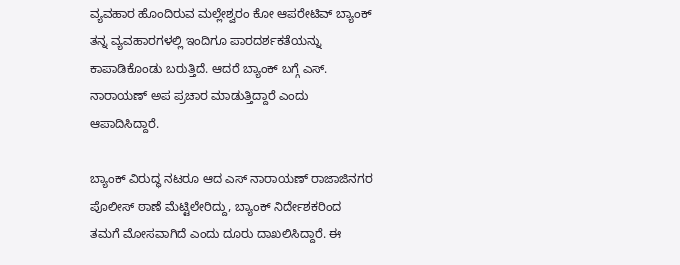ವ್ಯವಹಾರ ಹೊಂದಿರುವ ಮಲ್ಲೇಶ್ವರಂ ಕೋ ಆಪರೇಟಿವ್ ಬ್ಯಾಂಕ್ ತನ್ನ ವ್ಯವಹಾರಗಳಲ್ಲಿ ಇಂದಿಗೂ ಪಾರದರ್ಶಕತೆಯನ್ನು ಕಾಪಾಡಿಕೊಂಡು ಬರುತ್ತಿದೆ. ಆದರೆ ಬ್ಯಾಂಕ್ ಬಗ್ಗೆ ಎಸ್. ನಾರಾಯಣ್ ಅಪ ಪ್ರಚಾರ ಮಾಡುತ್ತಿದ್ದಾರೆ ಎಂದು ಆಪಾದಿಸಿದ್ದಾರೆ.

ಬ್ಯಾಂಕ್ ವಿರುದ್ಧ ನಟರೂ ಆದ ಎಸ್ ನಾರಾಯಣ್ ರಾಜಾಜಿನಗರ ಪೊಲೀಸ್ ಠಾಣೆ ಮೆಟ್ಟಿಲೇರಿದ್ದು, ಬ್ಯಾಂಕ್ ನಿರ್ದೇಶಕರಿಂದ ತಮಗೆ ಮೋಸವಾಗಿದೆ ಎಂದು ದೂರು ದಾಖಲಿಸಿದ್ದಾರೆ. ಈ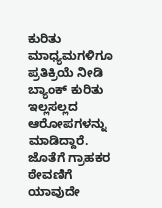ಕುರಿತು ಮಾಧ್ಯಮಗಳಿಗೂ ಪ್ರತಿಕ್ರಿಯೆ ನೀಡಿ ಬ್ಯಾಂಕ್ ಕುರಿತು ಇಲ್ಲಸಲ್ಲದ ಆರೋಪಗಳನ್ನು ಮಾಡಿದ್ದಾರೆ. ಜೊತೆಗೆ ಗ್ರಾಹಕರ ಠೇವಣಿಗೆ ಯಾವುದೇ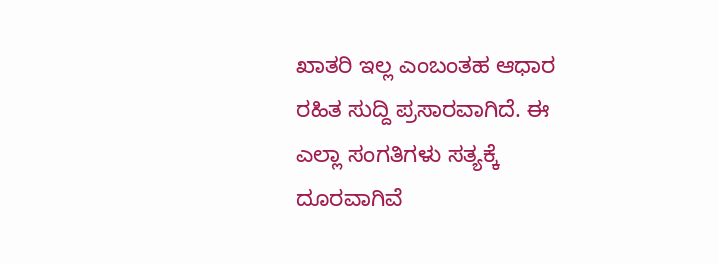ಖಾತರಿ ಇಲ್ಲ ಎಂಬಂತಹ ಆಧಾರ ರಹಿತ ಸುದ್ದಿ ಪ್ರಸಾರವಾಗಿದೆ. ಈ ಎಲ್ಲಾ ಸಂಗತಿಗಳು ಸತ್ಯಕ್ಕೆ ದೂರವಾಗಿವೆ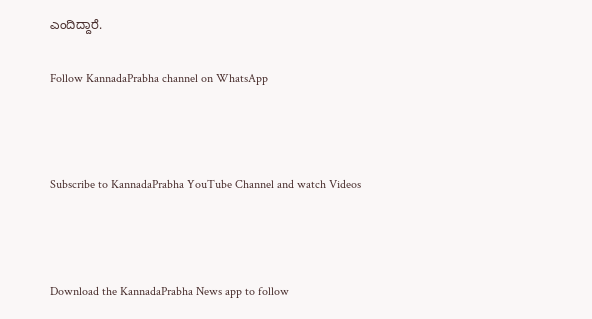ಎಂದಿದ್ದಾರೆ.

Follow KannadaPrabha channel on WhatsApp



Subscribe to KannadaPrabha YouTube Channel and watch Videos



Download the KannadaPrabha News app to follow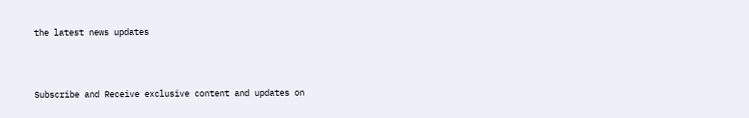the latest news updates



Subscribe and Receive exclusive content and updates on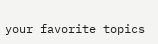your favorite topics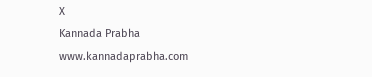X
Kannada Prabha
www.kannadaprabha.com